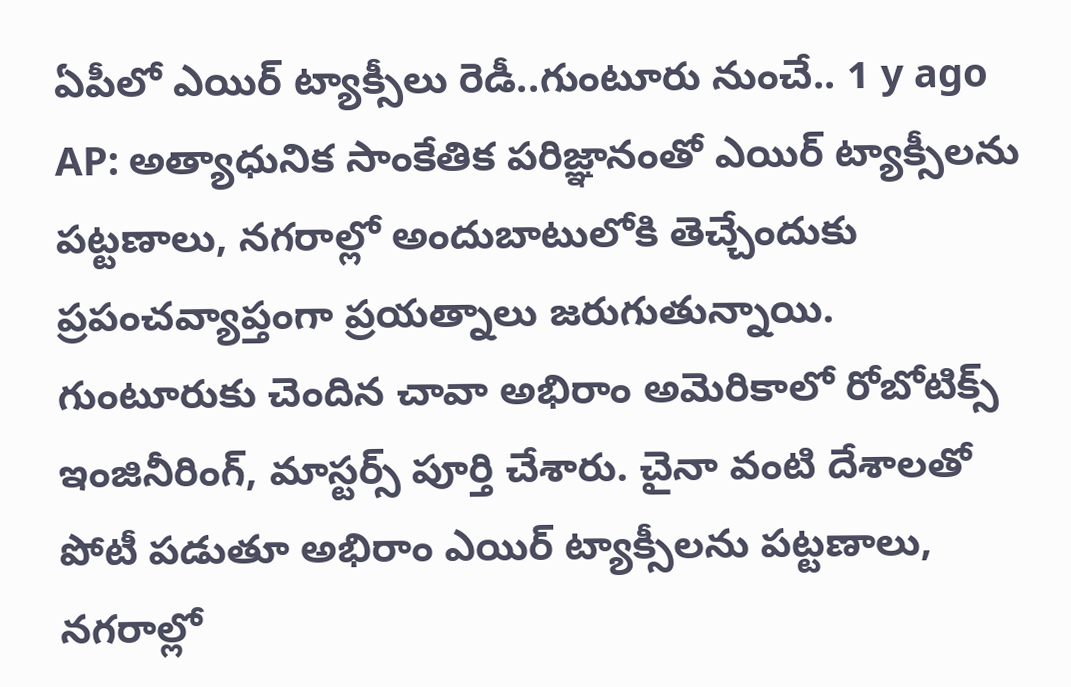ఏపీలో ఎయిర్ ట్యాక్సీలు రెడీ..గుంటూరు నుంచే.. 1 y ago
AP: అత్యాధునిక సాంకేతిక పరిజ్ఞానంతో ఎయిర్ ట్యాక్సీలను పట్టణాలు, నగరాల్లో అందుబాటులోకి తెచ్చేందుకు ప్రపంచవ్యాప్తంగా ప్రయత్నాలు జరుగుతున్నాయి. గుంటూరుకు చెందిన చావా అభిరాం అమెరికాలో రోబోటిక్స్ ఇంజినీరింగ్, మాస్టర్స్ పూర్తి చేశారు. చైనా వంటి దేశాలతో పోటీ పడుతూ అభిరాం ఎయిర్ ట్యాక్సీలను పట్టణాలు, నగరాల్లో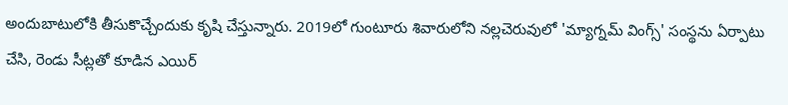అందుబాటులోకి తీసుకొచ్చేందుకు కృషి చేస్తున్నారు. 2019లో గుంటూరు శివారులోని నల్లచెరువులో 'మ్యాగ్నమ్ వింగ్స్' సంస్థను ఏర్పాటు చేసి, రెండు సీట్లతో కూడిన ఎయిర్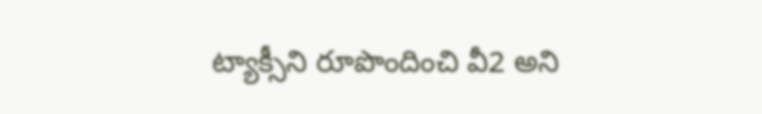ట్యాక్సీని రూపొందించి వీ2 అని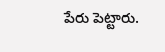పేరు పెట్టారు.